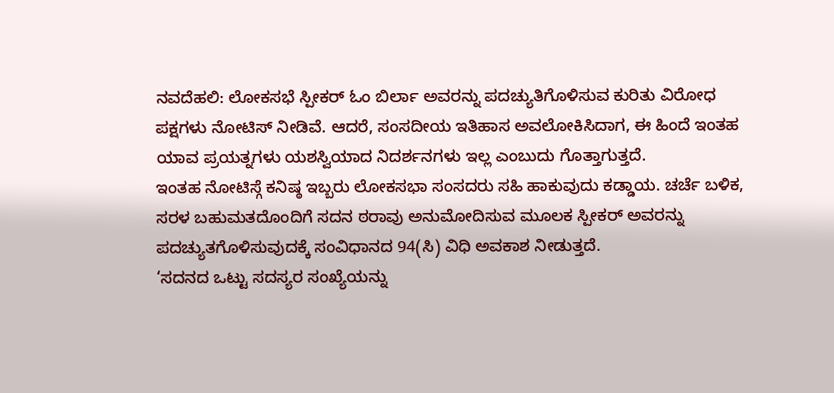ನವದೆಹಲಿ: ಲೋಕಸಭೆ ಸ್ಪೀಕರ್ ಓಂ ಬಿರ್ಲಾ ಅವರನ್ನು ಪದಚ್ಯುತಿಗೊಳಿಸುವ ಕುರಿತು ವಿರೋಧ ಪಕ್ಷಗಳು ನೋಟಿಸ್ ನೀಡಿವೆ. ಆದರೆ, ಸಂಸದೀಯ ಇತಿಹಾಸ ಅವಲೋಕಿಸಿದಾಗ, ಈ ಹಿಂದೆ ಇಂತಹ ಯಾವ ಪ್ರಯತ್ನಗಳು ಯಶಸ್ವಿಯಾದ ನಿದರ್ಶನಗಳು ಇಲ್ಲ ಎಂಬುದು ಗೊತ್ತಾಗುತ್ತದೆ.
ಇಂತಹ ನೋಟಿಸ್ಗೆ ಕನಿಷ್ಠ ಇಬ್ಬರು ಲೋಕಸಭಾ ಸಂಸದರು ಸಹಿ ಹಾಕುವುದು ಕಡ್ಡಾಯ. ಚರ್ಚೆ ಬಳಿಕ, ಸರಳ ಬಹುಮತದೊಂದಿಗೆ ಸದನ ಠರಾವು ಅನುಮೋದಿಸುವ ಮೂಲಕ ಸ್ಪೀಕರ್ ಅವರನ್ನು ಪದಚ್ಯುತಗೊಳಿಸುವುದಕ್ಕೆ ಸಂವಿಧಾನದ 94(ಸಿ) ವಿಧಿ ಅವಕಾಶ ನೀಡುತ್ತದೆ.
‘ಸದನದ ಒಟ್ಟು ಸದಸ್ಯರ ಸಂಖ್ಯೆಯನ್ನು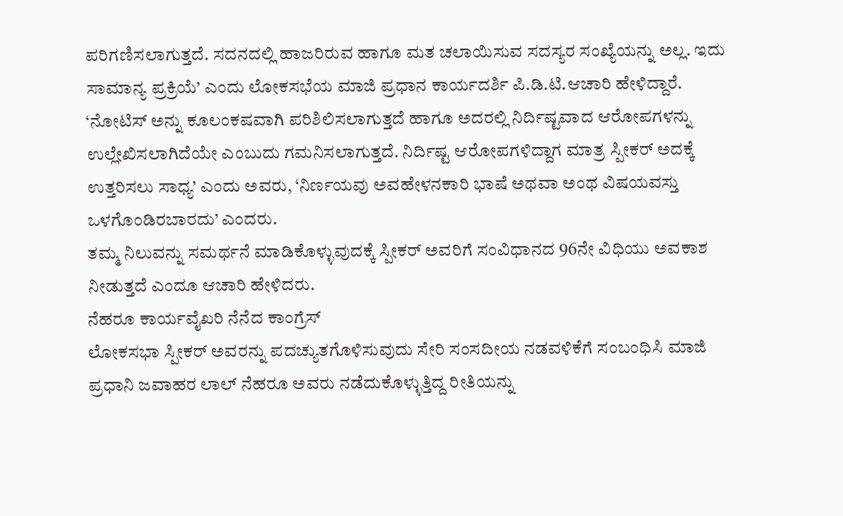ಪರಿಗಣಿಸಲಾಗುತ್ತದೆ. ಸದನದಲ್ಲಿ ಹಾಜರಿರುವ ಹಾಗೂ ಮತ ಚಲಾಯಿಸುವ ಸದಸ್ಯರ ಸಂಖ್ಯೆಯನ್ನು ಅಲ್ಲ. ಇದು ಸಾಮಾನ್ಯ ಪ್ರಕ್ರಿಯೆ’ ಎಂದು ಲೋಕಸಭೆಯ ಮಾಜಿ ಪ್ರಧಾನ ಕಾರ್ಯದರ್ಶಿ ಪಿ.ಡಿ.ಟಿ.ಆಚಾರಿ ಹೇಳಿದ್ದಾರೆ.
‘ನೋಟಿಸ್ ಅನ್ನು ಕೂಲಂಕಷವಾಗಿ ಪರಿಶಿಲಿಸಲಾಗುತ್ತದೆ ಹಾಗೂ ಅದರಲ್ಲಿ ನಿರ್ದಿಷ್ಟವಾದ ಆರೋಪಗಳನ್ನು ಉಲ್ಲೇಖಿಸಲಾಗಿದೆಯೇ ಎಂಬುದು ಗಮನಿಸಲಾಗುತ್ತದೆ. ನಿರ್ದಿಷ್ಟ ಆರೋಪಗಳಿದ್ದಾಗ ಮಾತ್ರ ಸ್ಪೀಕರ್ ಅದಕ್ಕೆ ಉತ್ತರಿಸಲು ಸಾಧ್ಯ’ ಎಂದು ಅವರು, ‘ನಿರ್ಣಯವು ಅವಹೇಳನಕಾರಿ ಭಾಷೆ ಅಥವಾ ಅಂಥ ವಿಷಯವಸ್ತು ಒಳಗೊಂಡಿರಬಾರದು’ ಎಂದರು.
ತಮ್ಮ ನಿಲುವನ್ನು ಸಮರ್ಥನೆ ಮಾಡಿಕೊಳ್ಳುವುದಕ್ಕೆ ಸ್ಪೀಕರ್ ಅವರಿಗೆ ಸಂವಿಧಾನದ 96ನೇ ವಿಧಿಯು ಅವಕಾಶ ನೀಡುತ್ತದೆ ಎಂದೂ ಆಚಾರಿ ಹೇಳಿದರು.
ನೆಹರೂ ಕಾರ್ಯವೈಖರಿ ನೆನೆದ ಕಾಂಗ್ರೆಸ್
ಲೋಕಸಭಾ ಸ್ಪೀಕರ್ ಅವರನ್ನು ಪದಚ್ಯುತಗೊಳಿಸುವುದು ಸೇರಿ ಸಂಸದೀಯ ನಡವಳಿಕೆಗೆ ಸಂಬಂಧಿಸಿ ಮಾಜಿ ಪ್ರಧಾನಿ ಜವಾಹರ ಲಾಲ್ ನೆಹರೂ ಅವರು ನಡೆದುಕೊಳ್ಳುತ್ತಿದ್ದ ರೀತಿಯನ್ನು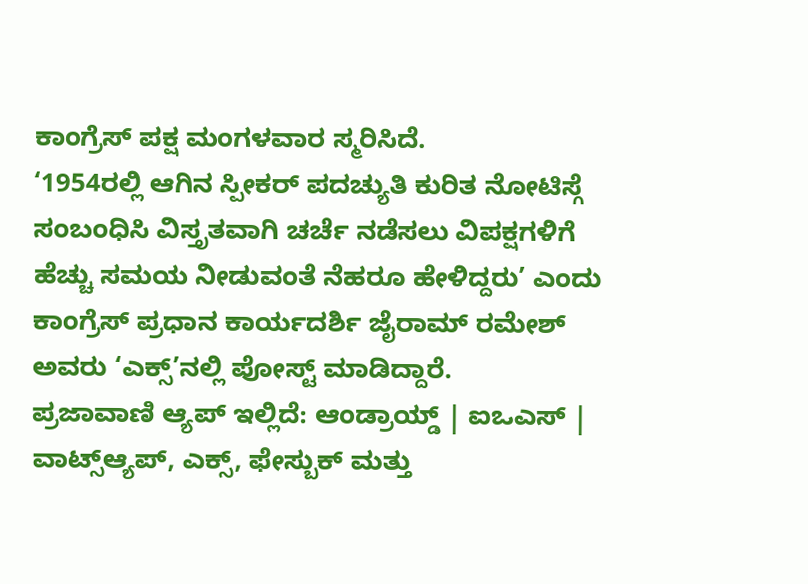ಕಾಂಗ್ರೆಸ್ ಪಕ್ಷ ಮಂಗಳವಾರ ಸ್ಮರಿಸಿದೆ.
‘1954ರಲ್ಲಿ ಆಗಿನ ಸ್ಪೀಕರ್ ಪದಚ್ಯುತಿ ಕುರಿತ ನೋಟಿಸ್ಗೆ ಸಂಬಂಧಿಸಿ ವಿಸ್ತೃತವಾಗಿ ಚರ್ಚೆ ನಡೆಸಲು ವಿಪಕ್ಷಗಳಿಗೆ ಹೆಚ್ಚು ಸಮಯ ನೀಡುವಂತೆ ನೆಹರೂ ಹೇಳಿದ್ದರು’ ಎಂದು ಕಾಂಗ್ರೆಸ್ ಪ್ರಧಾನ ಕಾರ್ಯದರ್ಶಿ ಜೈರಾಮ್ ರಮೇಶ್ ಅವರು ‘ಎಕ್ಸ್’ನಲ್ಲಿ ಪೋಸ್ಟ್ ಮಾಡಿದ್ದಾರೆ.
ಪ್ರಜಾವಾಣಿ ಆ್ಯಪ್ ಇಲ್ಲಿದೆ: ಆಂಡ್ರಾಯ್ಡ್ | ಐಒಎಸ್ | ವಾಟ್ಸ್ಆ್ಯಪ್, ಎಕ್ಸ್, ಫೇಸ್ಬುಕ್ ಮತ್ತು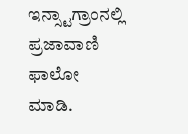ಇನ್ಸ್ಟಾಗ್ರಾಂನಲ್ಲಿ ಪ್ರಜಾವಾಣಿ ಫಾಲೋ ಮಾಡಿ.